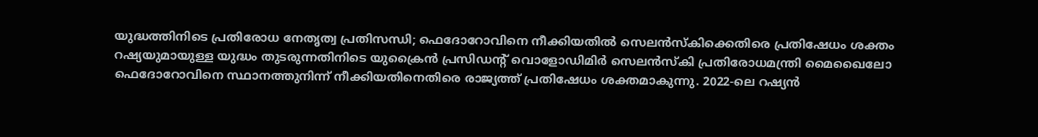യുദ്ധത്തിനിടെ പ്രതിരോധ നേതൃത്വ പ്രതിസന്ധി; ഫെദോറോവിനെ നീക്കിയതിൽ സെലൻസ്കിക്കെതിരെ പ്രതിഷേധം ശക്തം
റഷ്യയുമായുള്ള യുദ്ധം തുടരുന്നതിനിടെ യുക്രൈൻ പ്രസിഡന്റ് വൊളോഡിമിർ സെലൻസ്കി പ്രതിരോധമന്ത്രി മൈഖൈലോ ഫെദോറോവിനെ സ്ഥാനത്തുനിന്ന് നീക്കിയതിനെതിരെ രാജ്യത്ത് പ്രതിഷേധം ശക്തമാകുന്നു. 2022-ലെ റഷ്യൻ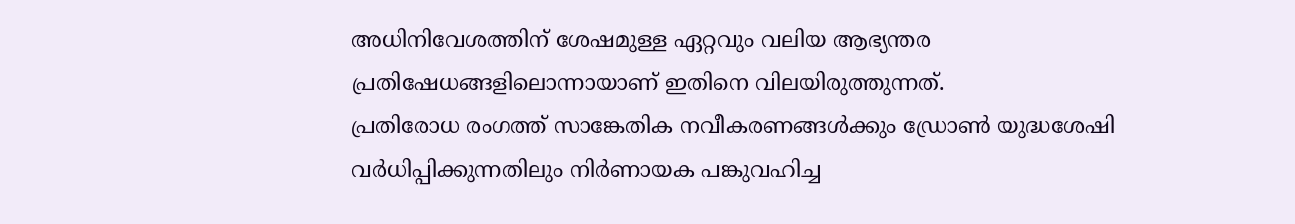അധിനിവേശത്തിന് ശേഷമുള്ള ഏറ്റവും വലിയ ആഭ്യന്തര പ്രതിഷേധങ്ങളിലൊന്നായാണ് ഇതിനെ വിലയിരുത്തുന്നത്.
പ്രതിരോധ രംഗത്ത് സാങ്കേതിക നവീകരണങ്ങൾക്കും ഡ്രോൺ യുദ്ധശേഷി വർധിപ്പിക്കുന്നതിലും നിർണായക പങ്കുവഹിച്ച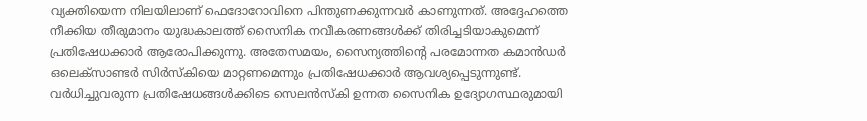വ്യക്തിയെന്ന നിലയിലാണ് ഫെദോറോവിനെ പിന്തുണക്കുന്നവർ കാണുന്നത്. അദ്ദേഹത്തെ നീക്കിയ തീരുമാനം യുദ്ധകാലത്ത് സൈനിക നവീകരണങ്ങൾക്ക് തിരിച്ചടിയാകുമെന്ന് പ്രതിഷേധക്കാർ ആരോപിക്കുന്നു. അതേസമയം, സൈന്യത്തിന്റെ പരമോന്നത കമാൻഡർ ഒലെക്സാണ്ടർ സിർസ്കിയെ മാറ്റണമെന്നും പ്രതിഷേധക്കാർ ആവശ്യപ്പെടുന്നുണ്ട്.
വർധിച്ചുവരുന്ന പ്രതിഷേധങ്ങൾക്കിടെ സെലൻസ്കി ഉന്നത സൈനിക ഉദ്യോഗസ്ഥരുമായി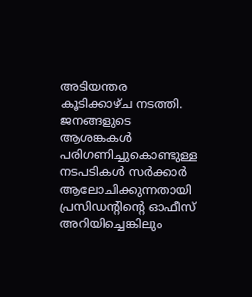അടിയന്തര കൂടിക്കാഴ്ച നടത്തി. ജനങ്ങളുടെ ആശങ്കകൾ പരിഗണിച്ചുകൊണ്ടുള്ള നടപടികൾ സർക്കാർ ആലോചിക്കുന്നതായി പ്രസിഡന്റിന്റെ ഓഫീസ് അറിയിച്ചെങ്കിലും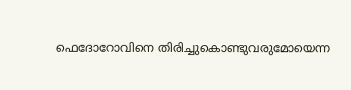ഫെദോറോവിനെ തിരിച്ചുകൊണ്ടുവരുമോയെന്ന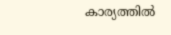കാര്യത്തിൽ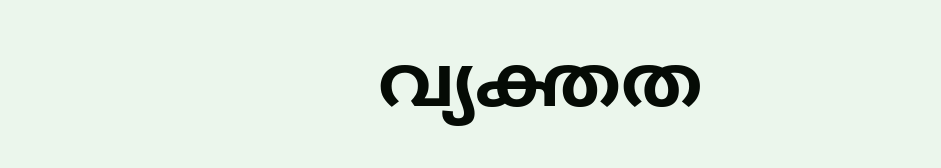വ്യക്തത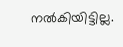നൽകിയിട്ടില്ല.